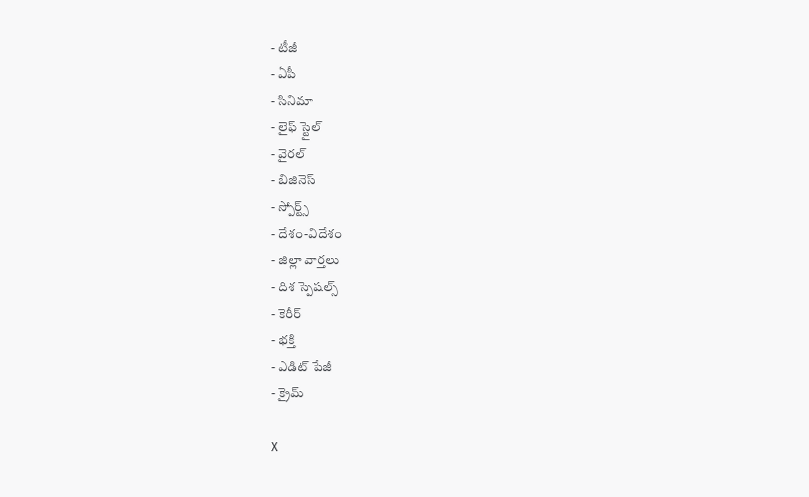- టీజీ
- ఏపీ
- సినిమా
- లైఫ్ స్టైల్
- వైరల్
- బిజినెస్
- స్పోర్ట్స్
- దేశం-విదేశం
- జిల్లా వార్తలు
- దిశ స్పెషల్స్
- కెరీర్
- భక్తి
- ఎడిట్ పేజీ
- క్రైమ్

X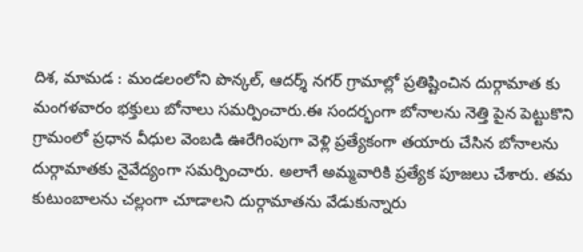దిశ, మామడ : మండలంలోని పొన్కల్, ఆదర్శ్ నగర్ గ్రామాల్లో ప్రతిష్టించిన దుర్గామాత కు మంగళవారం భక్తులు బోనాలు సమర్పించారు.ఈ సందర్భంగా బోనాలను నెత్తి పైన పెట్టుకొని గ్రామంలో ప్రధాన వీధుల వెంబడి ఊరేగింపుగా వెళ్లి ప్రత్యేకంగా తయారు చేసిన బోనాలను దుర్గామాతకు నైవేద్యంగా సమర్పించారు. అలాగే అమ్మవారికి ప్రత్యేక పూజలు చేశారు. తమ కుటుంబాలను చల్లంగా చూడాలని దుర్గామాతను వేడుకున్నారు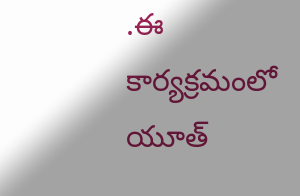.ఈ కార్యక్రమంలో యూత్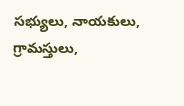సభ్యులు, నాయకులు, గ్రామస్తులు,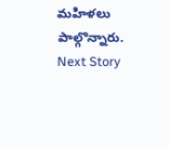మహిళలు పాల్గొన్నారు.
Next Story